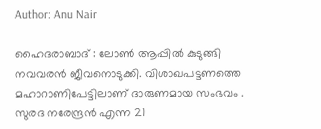Author: Anu Nair

ഹൈദരാബാദ് : ലോൺ ആപ്പിൽ കുടുങ്ങി നവവരൻ ജീവനൊടുക്കി. വിശാഖപട്ടണത്തെ മഹാറാണിപേട്ടിലാണ് ദാരുണമായ സംഭവം . സുരദ നരേന്ദ്രൻ എന്ന 21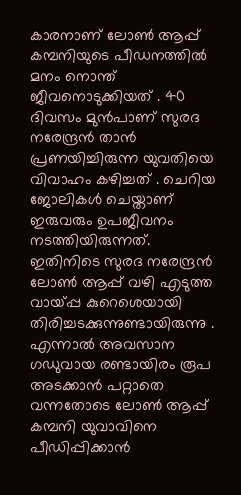കാരനാണ് ലോൺ ആപ്പ് കമ്പനിയുടെ പീഡനത്തിൽ മനം നൊന്ത് ജീവനൊടുക്കിയത് . 40 ദിവസം മുൻപാണ് സുരദ നരേന്ദ്രൻ താൻ പ്രണയിച്ചിരുന്ന യുവതിയെ വിവാഹം കഴിച്ചത് . ചെറിയ ജോലികൾ ചെയ്താണ് ഇരുവരും ഉപജീവനം നടത്തിയിരുന്നത്. ഇതിനിടെ സുരദ നരേന്ദ്രൻ ലോൺ ആപ്പ് വഴി എടുത്ത വായ്പ്പ കുറെശെയായി തിരിച്ചടക്കുന്നുണ്ടായിരുന്നു . എന്നാൽ അവസാന ഗഡുവായ രണ്ടായിരം രൂപ അടക്കാൻ പറ്റാതെ വന്നതോടെ ലോൺ ആപ്പ് കമ്പനി യുവാവിനെ പീഡിപ്പിക്കാൻ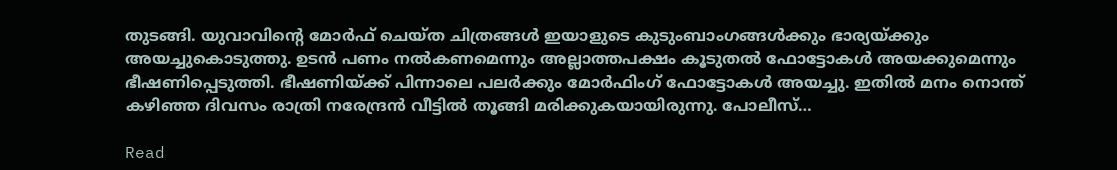തുടങ്ങി. യുവാവിന്റെ മോർഫ് ചെയ്ത ചിത്രങ്ങൾ ഇയാളുടെ കുടുംബാംഗങ്ങൾക്കും ഭാര്യയ്ക്കും അയച്ചുകൊടുത്തു. ഉടൻ പണം നൽകണമെന്നും അല്ലാത്തപക്ഷം കൂടുതൽ ഫോട്ടോകൾ അയക്കുമെന്നും ഭീഷണിപ്പെടുത്തി. ഭീഷണിയ്ക്ക് പിന്നാലെ പലർക്കും മോർഫിംഗ് ഫോട്ടോകൾ അയച്ചു. ഇതിൽ മനം നൊന്ത് കഴിഞ്ഞ ദിവസം രാത്രി നരേന്ദ്രൻ വീട്ടിൽ തൂങ്ങി മരിക്കുകയായിരുന്നു. പോലീസ്…

Read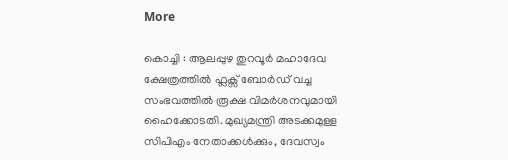More

കൊച്ചി : ആലപ്പുഴ തുറവൂർ മഹാദേവ ക്ഷേത്രത്തിൽ ഫ്ലക്സ് ബോർഡ് വച്ച സംഭവത്തിൽ രൂക്ഷ വിമർശനവുമായി ഹൈക്കോടതി. മുഖ്യമന്ത്രി അടക്കമുള്ള സിപിഎം നേതാക്കൾക്കും, ദേവസ്വം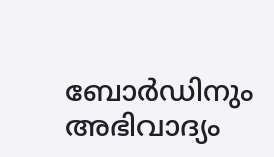ബോർഡിനും അഭിവാദ്യം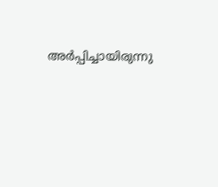അർപ്പിച്ചായിരുന്നു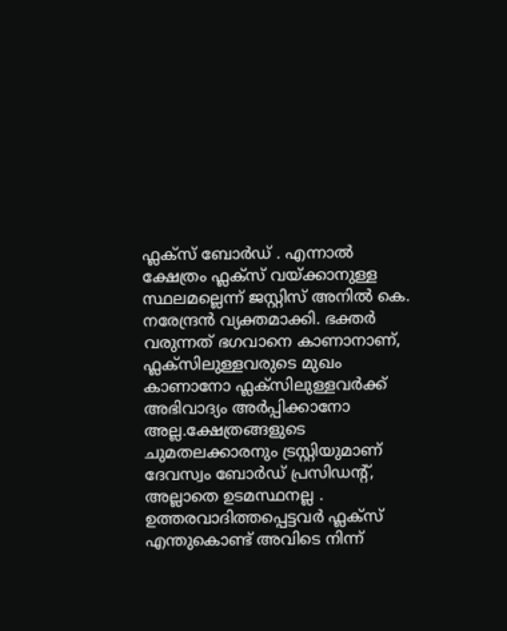ഫ്ലക്സ് ബോർഡ് . എന്നാൽ ക്ഷേത്രം ഫ്ലക്സ് വയ്ക്കാനുള്ള സ്ഥലമല്ലെന്ന് ജസ്റ്റിസ് അനിൽ കെ. നരേന്ദ്രൻ വ്യക്തമാക്കി. ഭക്തർ വരുന്നത് ഭഗവാനെ കാണാനാണ്, ഫ്ലക്സിലുള്ളവരുടെ മുഖം കാണാനോ ഫ്ലക്സിലുള്ളവർക്ക് അഭിവാദ്യം അർപ്പിക്കാനോ അല്ല.ക്ഷേത്രങ്ങളുടെ ചുമതലക്കാരനും ട്രസ്റ്റിയുമാണ് ദേവസ്വം ബോർഡ് പ്രസിഡന്റ്, അല്ലാതെ ഉടമസ്ഥനല്ല . ഉത്തരവാദിത്തപ്പെട്ടവർ ഫ്ലക്സ് എന്തുകൊണ്ട് അവിടെ നിന്ന്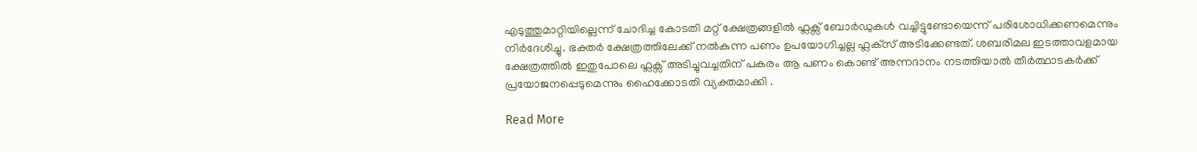എടുത്തുമാറ്റിയില്ലെന്ന് ചോദിച്ച കോടതി മറ്റ് ക്ഷേത്രങ്ങളിൽ ഫ്ലക്സ് ബോർഡുകൾ വച്ചിട്ടുണ്ടോയെന്ന് പരിശോധിക്കണമെന്നും നിർദേശിച്ചു. ഭക്തർ ക്ഷേത്രത്തിലേക്ക് നൽകുന്ന പണം ഉപയോഗിച്ചല്ല ഫ്ലക്‌സ് അടിക്കേണ്ടത്. ശബരിമല ഇടത്താവളമായ ക്ഷേത്രത്തിൽ ഇതുപോലെ ഫ്ലക്സ് അടിച്ചുവച്ചതിന് പകരം ആ പണം കൊണ്ട് അന്നദാനം നടത്തിയാൽ തീർത്ഥാടകർക്ക് പ്രയോജനപ്പെടുമെന്നും ഹൈക്കോടതി വ്യക്തമാക്കി .

Read More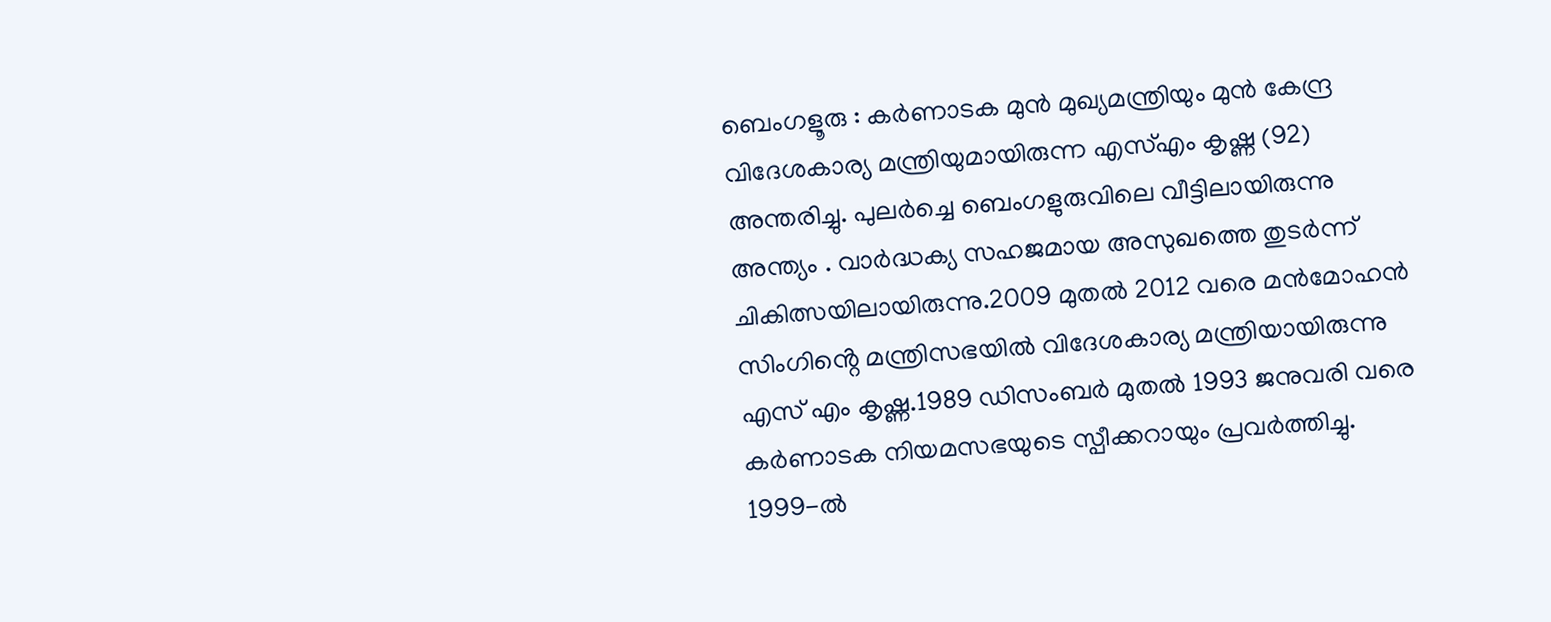ബെംഗളൂരു : കർണാടക മുൻ മുഖ്യമന്ത്രിയും മുൻ കേന്ദ്ര വിദേശകാര്യ മന്ത്രിയുമായിരുന്ന എസ്എം കൃഷ്ണ (92) അന്തരിച്ചു. പുലർച്ചെ ബെംഗളുരുവിലെ വീട്ടിലായിരുന്നു അന്ത്യം . വാർദ്ധക്യ സഹജമായ അസുഖത്തെ തുടർന്ന് ചികിത്സയിലായിരുന്നു.2009 മുതൽ 2012 വരെ മൻമോഹൻ സിംഗിൻ്റെ മന്ത്രിസഭയിൽ വിദേശകാര്യ മന്ത്രിയായിരുന്നു എസ് എം കൃഷ്ണ.1989 ഡിസംബർ മുതൽ 1993 ജനുവരി വരെ കർണാടക നിയമസഭയുടെ സ്പീക്കറായും പ്രവർത്തിച്ചു. 1999-ൽ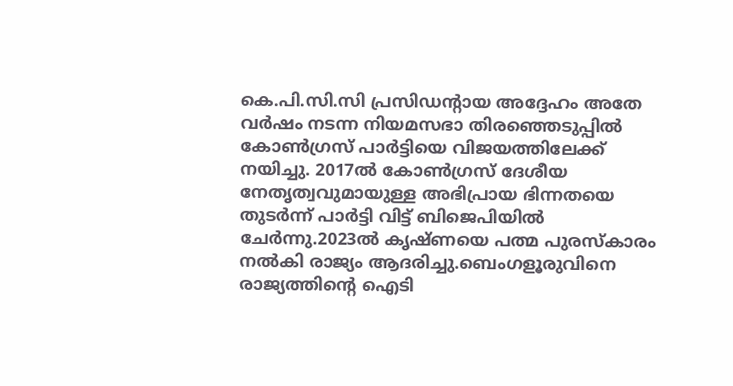കെ.പി.സി.സി പ്രസിഡൻ്റായ അദ്ദേഹം അതേ വർഷം നടന്ന നിയമസഭാ തിരഞ്ഞെടുപ്പിൽ കോൺഗ്രസ് പാർട്ടിയെ വിജയത്തിലേക്ക് നയിച്ചു. 2017ൽ കോൺഗ്രസ് ദേശീയ നേതൃത്വവുമായുള്ള അഭിപ്രായ ഭിന്നതയെ തുടർന്ന് പാർട്ടി വിട്ട് ബിജെപിയിൽ‌ ചേർന്നു.2023ൽ കൃഷ്ണയെ പത്മ പുരസ്കാരം നൽകി രാജ്യം ആദരിച്ചു.ബെംഗളൂരുവിനെ രാജ്യത്തിന്റെ ഐടി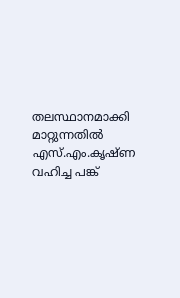തലസ്ഥാനമാക്കി മാറ്റുന്നതിൽ എസ്.എം.കൃഷ്ണ വഹിച്ച പങ്ക്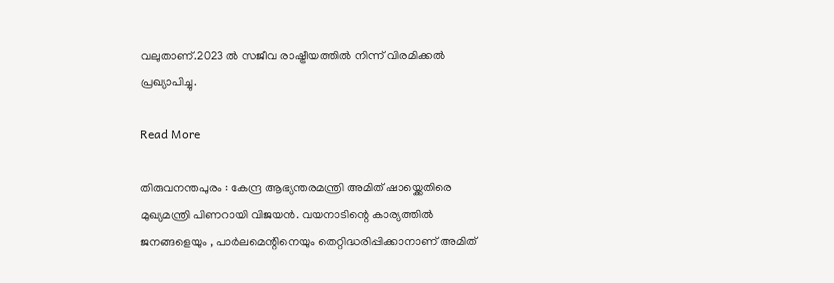വലുതാണ്.2023 ൽ സജീവ രാഷ്ട്രീയത്തിൽ നിന്ന് വിരമിക്കൽ പ്രഖ്യാപിച്ചു.

Read More

തിരുവനന്തപുരം : കേന്ദ്ര ആഭ്യന്തരമന്ത്രി അമിത് ഷായ്ക്കെതിരെ മുഖ്യമന്ത്രി പിണറായി വിജയൻ. വയനാടിന്റെ കാര്യത്തിൽ ജനങ്ങളെയും , പാർലമെന്റിനെയും തെറ്റിദ്ധരിപ്പിക്കാനാണ് അമിത്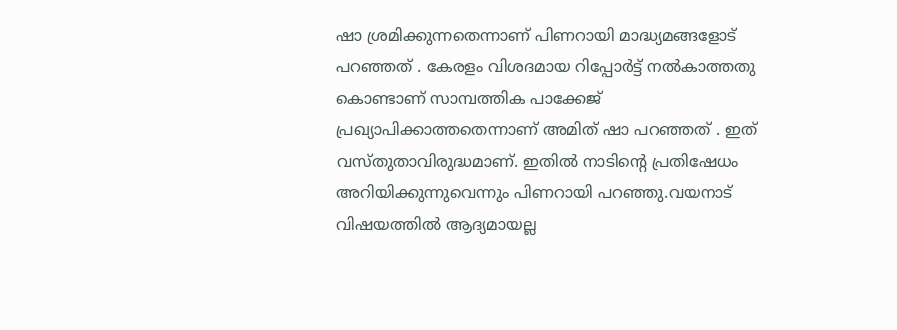ഷാ ശ്രമിക്കുന്നതെന്നാണ് പിണറായി മാദ്ധ്യമങ്ങളോട് പറഞ്ഞത് . കേരളം വിശദമായ റിപ്പോർട്ട് നൽകാത്തതു കൊണ്ടാണ് സാമ്പത്തിക പാക്കേജ് പ്രഖ്യാപിക്കാത്തതെന്നാണ് അമിത് ഷാ പറഞ്ഞത് . ഇത് വസ്തുതാവിരുദ്ധമാണ്. ഇതിൽ നാടിന്റെ പ്രതിഷേധം അറിയിക്കുന്നുവെന്നും പിണറായി പറഞ്ഞു.വയനാട് വിഷയത്തിൽ ആദ്യമായല്ല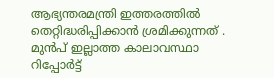ആഭ്യന്തരമന്ത്രി ഇത്തരത്തിൽ തെറ്റിദ്ധരിപ്പിക്കാൻ ശ്രമിക്കുന്നത് . മുൻപ് ഇല്ലാത്ത കാലാവസ്ഥാ റിപ്പോർട്ട്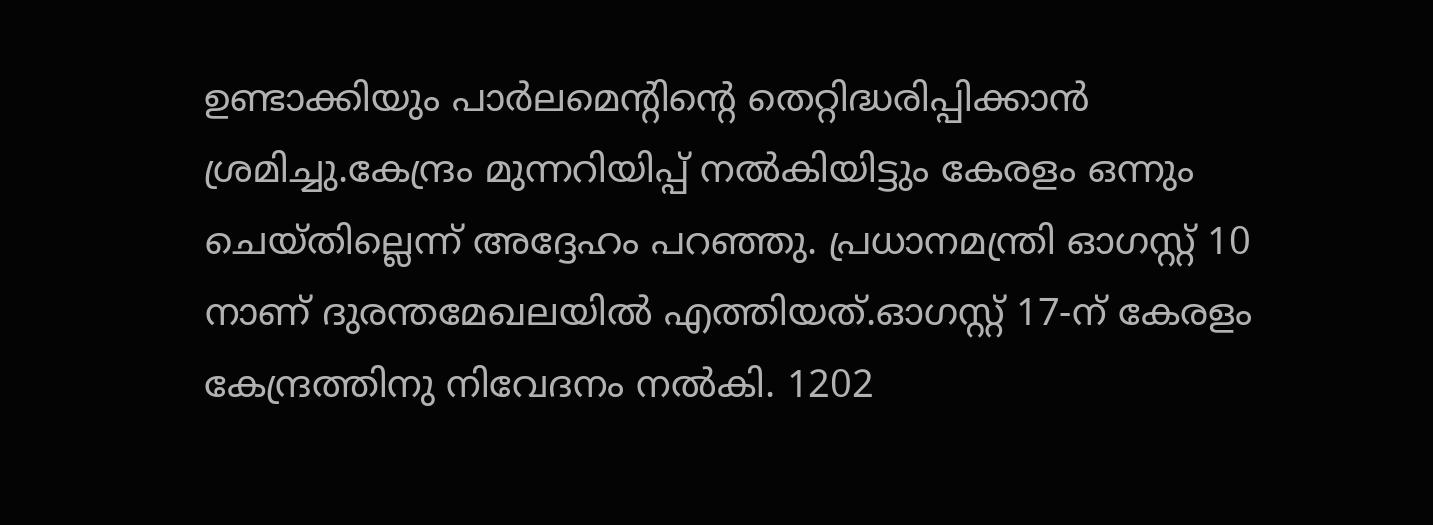ഉണ്ടാക്കിയും പാർലമെന്റിന്റെ തെറ്റിദ്ധരിപ്പിക്കാൻ ശ്രമിച്ചു.കേന്ദ്രം മുന്നറിയിപ്പ് നൽകിയിട്ടും കേരളം ഒന്നും ചെയ്തില്ലെന്ന് അദ്ദേഹം പറഞ്ഞു. പ്രധാനമന്ത്രി ഓഗസ്റ്റ് 10 നാണ് ദുരന്തമേഖലയിൽ എത്തിയത്.ഓഗസ്റ്റ് 17-ന് കേരളം കേന്ദ്രത്തിനു നിവേദനം നല്‍കി. 1202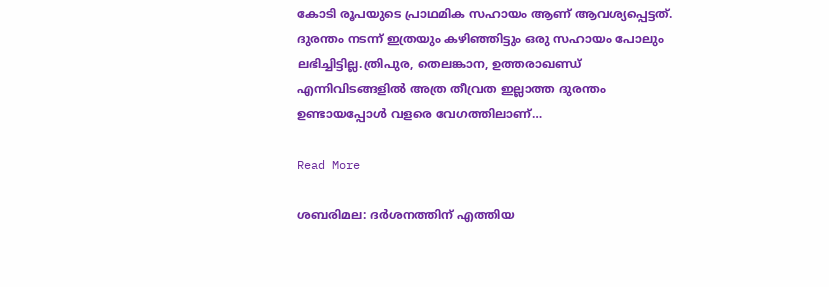കോടി രൂപയുടെ പ്രാഥമിക സഹായം ആണ് ആവശ്യപ്പെട്ടത്. ദുരന്തം നടന്ന് ഇത്രയും കഴിഞ്ഞിട്ടും ഒരു സഹായം പോലും ലഭിച്ചിട്ടില്ല.ത്രിപുര, തെലങ്കാന, ഉത്തരാഖണ്ഡ് എന്നിവിടങ്ങളിൽ അത്ര തീവ്രത ഇല്ലാത്ത ദുരന്തം ഉണ്ടായപ്പോൾ വളരെ വേഗത്തിലാണ്…

Read More

ശബരിമല: ദര്‍ശനത്തിന് എത്തിയ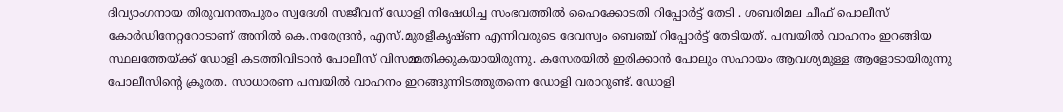ദിവ്യാംഗനായ തിരുവനന്തപുരം സ്വദേശി സജീവന് ഡോളി നിഷേധിച്ച സംഭവത്തിൽ ഹൈക്കോടതി റിപ്പോർട്ട് തേടി . ശബരിമല ചീഫ് പൊലീസ് കോർഡിനേറ്ററോടാണ് അനിൽ കെ.നരേന്ദ്രൻ, എസ്.മുരളീകൃഷ്ണ എന്നിവരുടെ ദേവസ്വം ബെഞ്ച് റിപ്പോർട്ട് തേടിയത്. പമ്പയില്‍ വാഹനം ഇറങ്ങിയ സ്ഥലത്തേയ്ക്ക് ഡോളി കടത്തിവിടാന്‍ പോലീസ് വിസമ്മതിക്കുകയായിരുന്നു. കസേരയില്‍ ഇരിക്കാന്‍ പോലും സഹായം ആവശ്യമുള്ള ആളോടായിരുന്നു പോലീസിന്റെ ക്രൂരത. സാധാരണ പമ്പയില്‍ വാഹനം ഇറങ്ങുന്നിടത്തുതന്നെ ഡോളി വരാറുണ്ട്. ഡോളി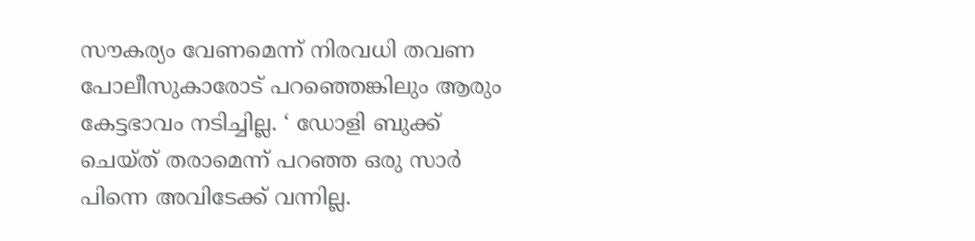സൗകര്യം വേണമെന്ന് നിരവധി തവണ പോലീസുകാരോട് പറഞ്ഞെങ്കിലും ആരും കേട്ടഭാവം നടിച്ചില്ല. ‘ ഡോളി ബുക്ക് ചെയ്ത് തരാമെന്ന് പറഞ്ഞ ഒരു സാര്‍ പിന്നെ അവിടേക്ക് വന്നില്ല.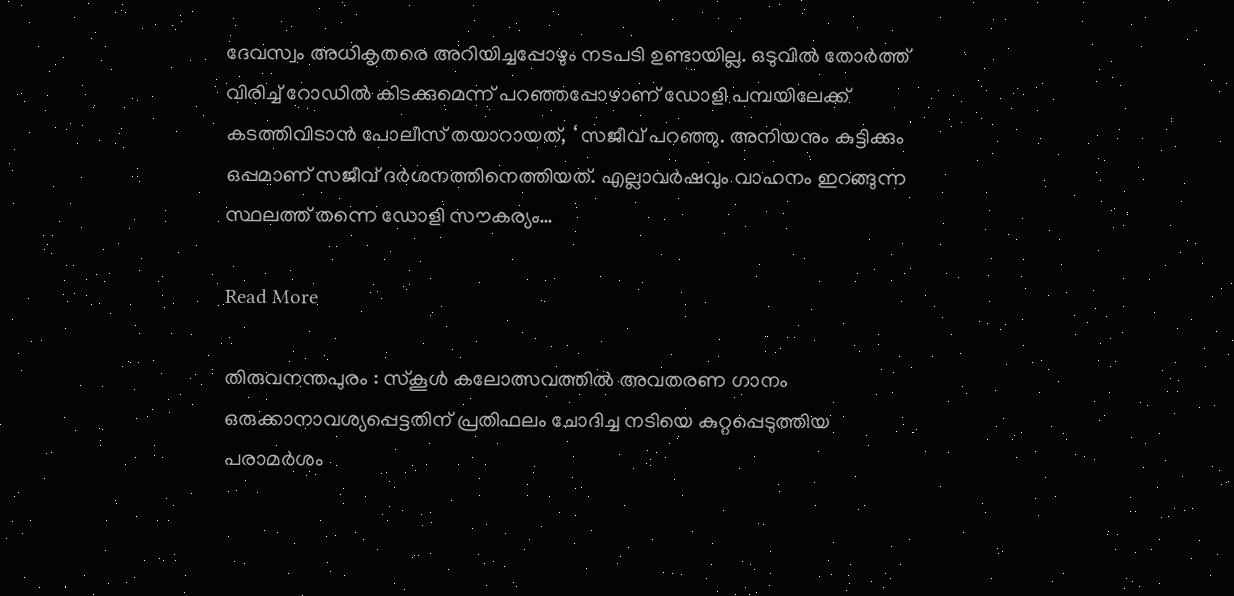ദേവസ്വം അധികൃതരെ അറിയിച്ചപ്പോഴും നടപടി ഉണ്ടായില്ല. ഒടുവില്‍ തോര്‍ത്ത് വിരിച്ച് റോഡില്‍ കിടക്കുമെന്ന് പറഞ്ഞപ്പോഴാണ് ഡോളി പമ്പയിലേക്ക് കടത്തിവിടാന്‍ പോലീസ് തയാറായത്, ‘ സജീവ് പറഞ്ഞു. അനിയനും കുട്ടിക്കും ഒപ്പമാണ് സജീവ് ദര്‍ശനത്തിനെത്തിയത്. എല്ലാവര്‍ഷവും വാഹനം ഇറങ്ങുന്ന സ്ഥലത്ത് തന്നെ ഡോളി സൗകര്യം…

Read More

തിരുവനന്തപുരം : സ്‌കൂൾ കലോത്സവത്തിൽ അവതരണ ഗാനം ഒരുക്കാനാവശ്യപ്പെട്ടതിന് പ്രതിഫലം ചോദിച്ച നടിയെ കുറ്റപ്പെടുത്തിയ പരാമർശം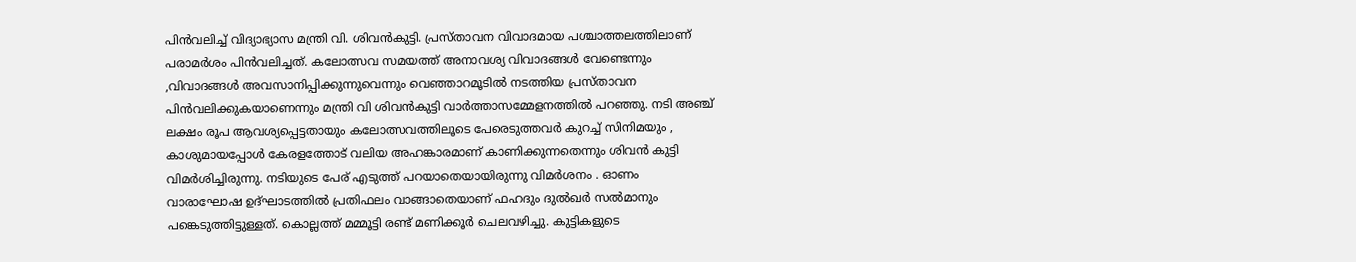പിൻവലിച്ച് വിദ്യാഭ്യാസ മന്ത്രി വി. ശിവൻകുട്ടി. പ്രസ്താവന വിവാദമായ പശ്ചാത്തലത്തിലാണ് പരാമർശം പിൻവലിച്ചത്. കലോത്സവ സമയത്ത് അനാവശ്യ വിവാദങ്ങൾ വേണ്ടെന്നും ,വിവാദങ്ങള്‍ അവസാനിപ്പിക്കുന്നുവെന്നും വെഞ്ഞാറമൂടിൽ നടത്തിയ പ്രസ്താവന പിന്‍വലിക്കുകയാണെന്നും മന്ത്രി വി ശിവൻകുട്ടി വാര്‍ത്താസമ്മേളനത്തിൽ പറഞ്ഞു. നടി അഞ്ച് ലക്ഷം രൂപ ആവശ്യപ്പെട്ടതായും കലോത്സവത്തിലൂടെ പേരെടുത്തവർ കുറച്ച് സിനിമയും , കാശുമായപ്പോൾ കേരളത്തോട് വലിയ അഹങ്കാരമാണ് കാണിക്കുന്നതെന്നും ശിവൻ കുട്ടി വിമർശിച്ചിരുന്നു. നടിയുടെ പേര് എടുത്ത് പറയാതെയായിരുന്നു വിമർശനം . ഓണം വാരാഘോഷ ഉദ്ഘാടത്തിൽ പ്രതിഫലം വാങ്ങാതെയാണ് ഫഹദും ദുൽഖർ സൽമാനും പങ്കെടുത്തിട്ടുള്ളത്. കൊല്ലത്ത് മമ്മൂട്ടി രണ്ട് മണിക്കൂർ ചെലവഴിച്ചു. കുട്ടികളുടെ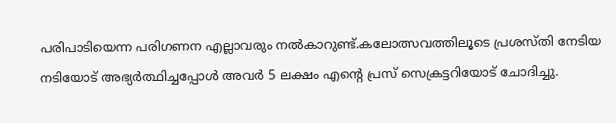പരിപാടിയെന്ന പരിഗണന എല്ലാവരും നൽകാറുണ്ട്.കലോത്സവത്തിലൂടെ പ്രശസ്തി നേടിയ നടിയോട് അഭ്യർത്ഥിച്ചപ്പോൾ അവർ 5 ലക്ഷം എന്റെ പ്രസ് സെക്രട്ടറിയോട് ചോദിച്ചു.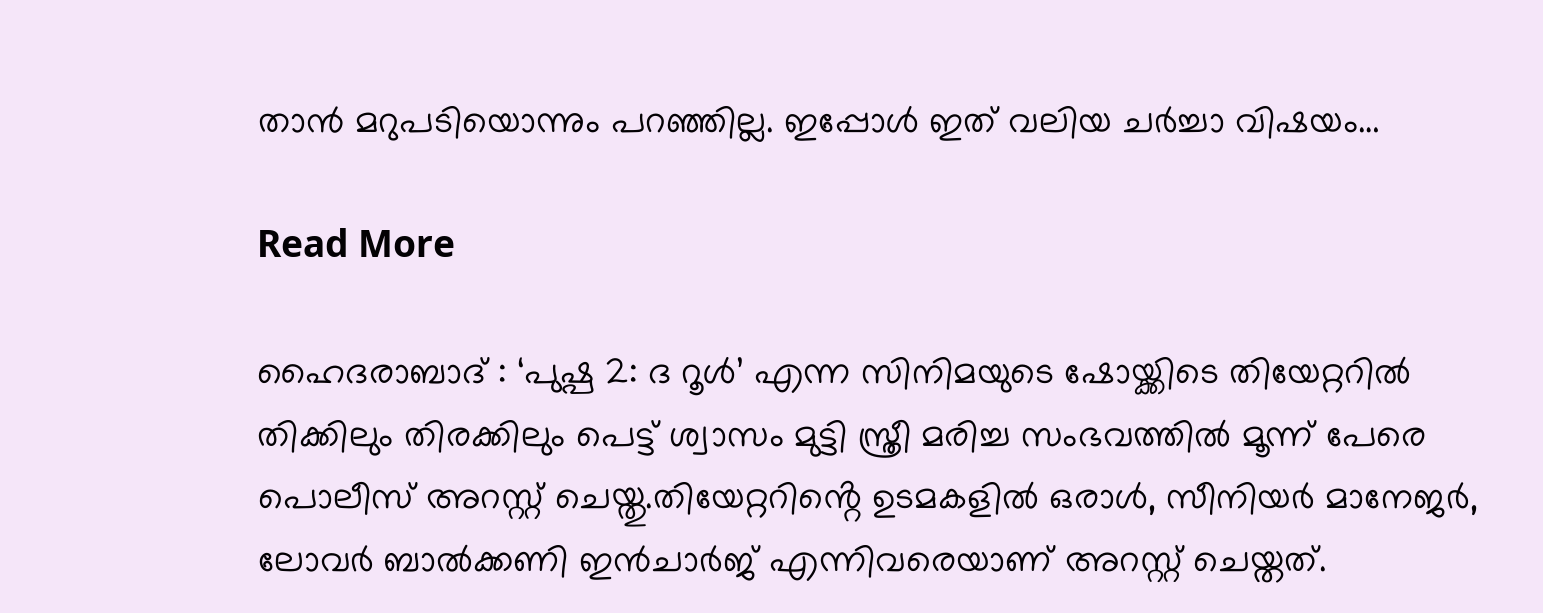താൻ മറുപടിയൊന്നും പറഞ്ഞില്ല. ഇപ്പോൾ ഇത് വലിയ ചർച്ചാ വിഷയം…

Read More

ഹൈദരാബാദ് : ‘പുഷ്പ 2: ദ റൂൾ’ എന്ന സിനിമയുടെ ഷോയ്ക്കിടെ തിയേറ്ററിൽ തിക്കിലും തിരക്കിലും പെട്ട് ശ്വാസം മുട്ടി സ്ത്രീ മരിച്ച സംഭവത്തിൽ മൂന്ന് പേരെ പൊലീസ് അറസ്റ്റ് ചെയ്തു.തിയേറ്ററിൻ്റെ ഉടമകളിൽ ഒരാൾ, സീനിയർ മാനേജർ, ലോവർ ബാൽക്കണി ഇൻചാർജ് എന്നിവരെയാണ് അറസ്റ്റ് ചെയ്തത്.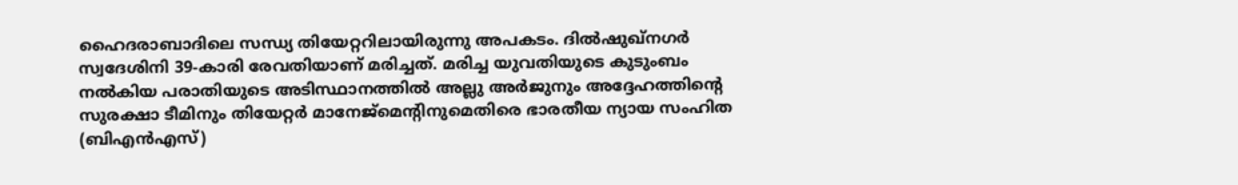ഹൈദരാബാദിലെ സന്ധ്യ തിയേറ്ററിലായിരുന്നു അപകടം. ദിൽഷുഖ്നഗർ സ്വദേശിനി 39-കാരി രേവതിയാണ് മരിച്ചത്. മരിച്ച യുവതിയുടെ കുടുംബം നൽകിയ പരാതിയുടെ അടിസ്ഥാനത്തിൽ അല്ലു അർജുനും അദ്ദേഹത്തിൻ്റെ സുരക്ഷാ ടീമിനും തിയേറ്റർ മാനേജ്‌മെൻ്റിനുമെതിരെ ഭാരതീയ ന്യായ സംഹിത (ബിഎൻഎസ്)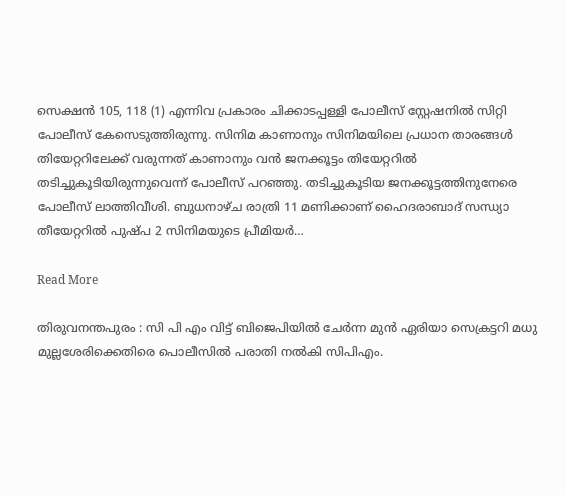സെക്ഷൻ 105, 118 (1) എന്നിവ പ്രകാരം ചിക്കാടപ്പള്ളി പോലീസ് സ്റ്റേഷനിൽ സിറ്റി പോലീസ് കേസെടുത്തിരുന്നു. സിനിമ കാണാനും സിനിമയിലെ പ്രധാന താരങ്ങൾ തിയേറ്ററിലേക്ക് വരുന്നത് കാണാനും വൻ ജനക്കൂട്ടം തിയേറ്ററിൽ തടിച്ചുകൂടിയിരുന്നുവെന്ന് പോലീസ് പറഞ്ഞു. തടിച്ചുകൂടിയ ജനക്കൂട്ടത്തിനുനേരെ പോലീസ് ലാത്തിവീശി. ബുധനാഴ്ച രാത്രി 11 മണിക്കാണ് ഹൈദരാബാദ് സന്ധ്യാ തീയേറ്ററില്‍ പുഷ്പ 2 സിനിമയുടെ പ്രീമിയര്‍…

Read More

തിരുവനന്തപുരം : സി പി എം വിട്ട് ബിജെപിയിൽ ചേർന്ന മുന്‍ ഏരിയാ സെക്രട്ടറി മധു മുല്ലശേരിക്കെതിരെ പൊലീസില്‍ പരാതി നല്‍കി സിപിഎം.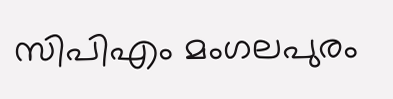സിപിഎം മംഗലപുരം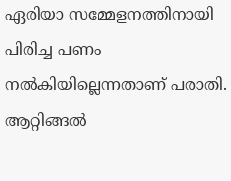ഏരിയാ സമ്മേളനത്തിനായി പിരിച്ച പണം നല്‍കിയില്ലെന്നതാണ് പരാതി. ആറ്റിങ്ങല്‍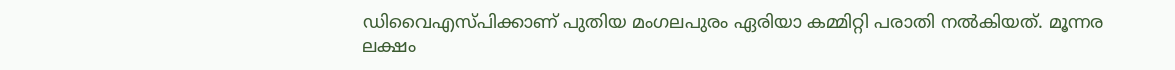ഡിവൈഎസ്പിക്കാണ് പുതിയ മംഗലപുരം ഏരിയാ കമ്മിറ്റി പരാതി നല്‍കിയത്. മൂന്നര ലക്ഷം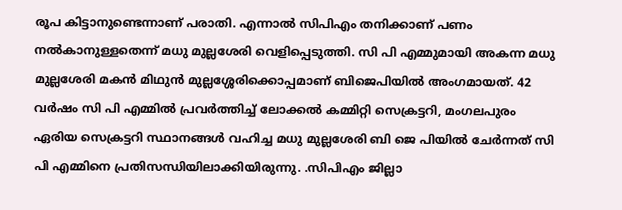രൂപ കിട്ടാനുണ്ടെന്നാണ് പരാതി. എന്നാല്‍ സിപിഎം തനിക്കാണ് പണം നല്‍കാനുള്ളതെന്ന് മധു മുല്ലശേരി വെളിപ്പെടുത്തി. സി പി എമ്മുമായി അകന്ന മധു മുല്ലശേരി മകന്‍ മിഥുന്‍ മുല്ലശ്ശേരിക്കൊപ്പമാണ് ബിജെപിയില്‍ അംഗമായത്. 42 വര്‍ഷം സി പി എമ്മില്‍ പ്രവര്‍ത്തിച്ച് ലോക്കല്‍ കമ്മിറ്റി സെക്രട്ടറി, മംഗലപുരം ഏരിയ സെക്രട്ടറി സ്ഥാനങ്ങള്‍ വഹിച്ച മധു മുല്ലശേരി ബി ജെ പിയില്‍ ചേര്‍ന്നത് സി പി എമ്മിനെ പ്രതിസന്ധിയിലാക്കിയിരുന്നു. .സിപിഎം ജില്ലാ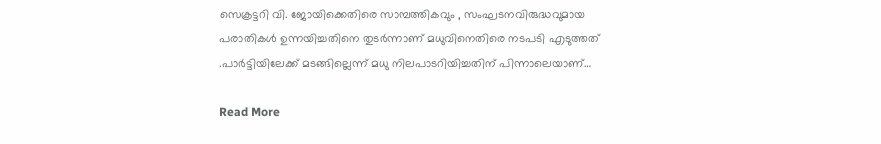സെക്രട്ടറി വി. ജോയിക്കെതിരെ സാമ്പത്തികവും , സംഘടനവിരുദ്ധവുമായ പരാതികൾ ഉന്നയിച്ചതിനെ തുടർന്നാണ് മധുവിനെതിരെ നടപടി എടുത്തത് .പാർട്ടിയിലേക്ക് മടങ്ങില്ലെന്ന് മധു നിലപാടറിയിച്ചതിന് പിന്നാലെയാണ്…

Read More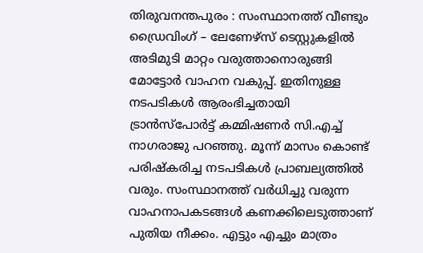തിരുവനന്തപുരം : സംസ്ഥാനത്ത് വീണ്ടും ഡ്രൈവിംഗ് – ലേണേഴ്സ് ടെസ്റ്റുകളിൽ അടിമുടി മാറ്റം വരുത്താനൊരുങ്ങി മോട്ടോർ വാഹന വകുപ്പ്. ഇതിനുള്ള നടപടികൾ ആരംഭിച്ചതായി ട്രാൻസ്പോർട്ട് കമ്മിഷണർ സി.എച്ച് നാഗരാജു പറഞ്ഞു. മൂന്ന് മാസം കൊണ്ട് പരിഷ്‌കരിച്ച നടപടികൾ പ്രാബല്യത്തിൽ വരും. സംസ്ഥാനത്ത് വർധിച്ചു വരുന്ന വാഹനാപകടങ്ങൾ കണക്കിലെടുത്താണ് പുതിയ നീക്കം. എട്ടും എച്ചും മാത്രം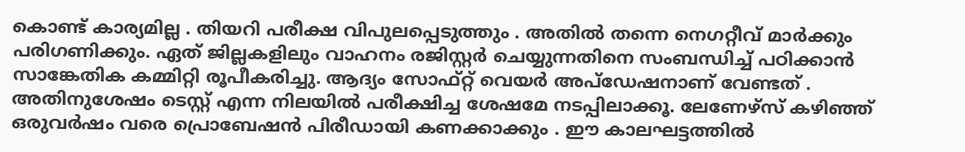കൊണ്ട് കാര്യമില്ല . തിയറി പരീക്ഷ വിപുലപ്പെടുത്തും . അതിൽ തന്നെ നെഗറ്റീവ് മാർക്കും പരിഗണിക്കും. ഏത് ജില്ലകളിലും വാഹനം രജിസ്റ്റർ ചെയ്യുന്നതിനെ സംബന്ധിച്ച് പഠിക്കാൻ സാങ്കേതിക കമ്മിറ്റി രൂപീകരിച്ചു. ആദ്യം സോഫ്റ്റ് വെയർ അപ്ഡേഷനാണ് വേണ്ടത് . അതിനുശേഷം ടെസ്റ്റ് എന്ന നിലയിൽ പരീക്ഷിച്ച ശേഷമേ നടപ്പിലാക്കൂ. ലേണേഴ്സ് കഴിഞ്ഞ് ഒരുവർഷം വരെ പ്രൊബേഷൻ പിരീഡായി കണക്കാക്കും . ഈ കാലഘട്ടത്തിൽ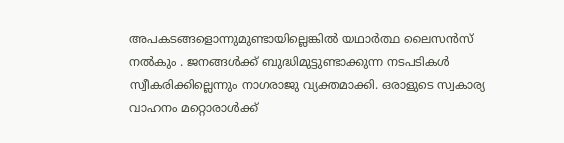അപകടങ്ങളൊന്നുമുണ്ടായില്ലെങ്കിൽ യഥാർത്ഥ ലൈസൻസ് നൽകും . ജനങ്ങൾക്ക് ബുദ്ധിമുട്ടുണ്ടാക്കുന്ന നടപടികൾ സ്വീകരിക്കില്ലെന്നും നാഗരാജു വ്യക്തമാക്കി. ഒരാളുടെ സ്വകാര്യ വാഹനം മറ്റൊരാൾക്ക്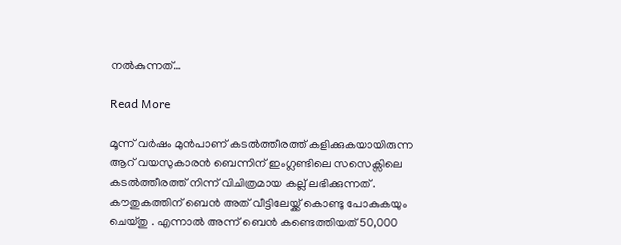നൽകുന്നത്…

Read More

മൂന്ന് വർഷം മുൻപാണ് കടൽത്തീരത്ത് കളിക്കുകയായിരുന്ന ആറ് വയസുകാരൻ ബെന്നിന് ഇംഗ്ലണ്ടിലെ സസെക്സിലെ കടൽത്തീരത്ത് നിന്ന് വിചിത്രമായ കല്ല് ലഭിക്കുന്നത് . കൗതുകത്തിന് ബെൻ അത് വീട്ടിലേയ്ക്ക് കൊണ്ടു പോകുകയും ചെയ്തു . എന്നാൽ അന്ന് ബെൻ കണ്ടെത്തിയത് 50,000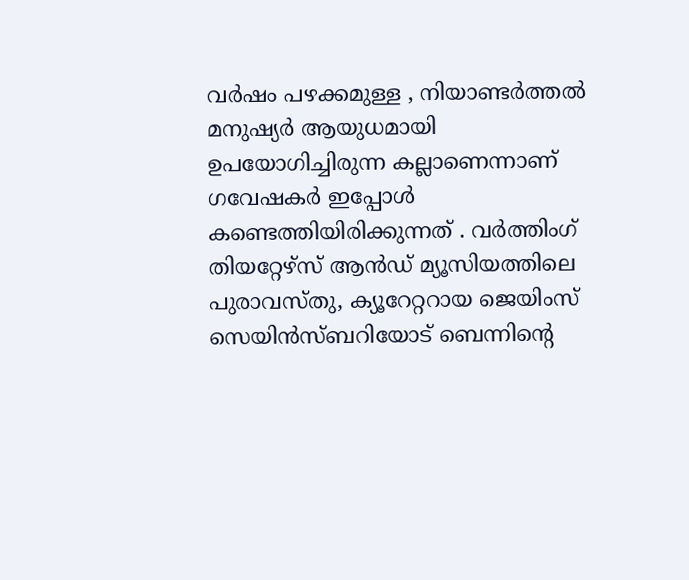വർഷം പഴക്കമുള്ള , നിയാണ്ടർത്തൽ മനുഷ്യർ ആയുധമായി ഉപയോഗിച്ചിരുന്ന കല്ലാണെന്നാണ് ഗവേഷകർ ഇപ്പോൾ കണ്ടെത്തിയിരിക്കുന്നത് . വർത്തിംഗ് തിയറ്റേഴ്‌സ് ആൻഡ് മ്യൂസിയത്തിലെ പുരാവസ്തു, ക്യൂറേറ്ററായ ജെയിംസ് സെയിൻസ്‌ബറിയോട് ബെന്നിന്റെ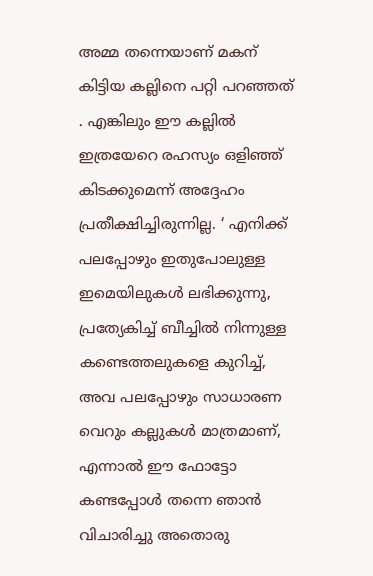അമ്മ തന്നെയാണ് മകന് കിട്ടിയ കല്ലിനെ പറ്റി പറഞ്ഞത് . എങ്കിലും ഈ കല്ലിൽ ഇത്രയേറെ രഹസ്യം ഒളിഞ്ഞ് കിടക്കുമെന്ന് അദ്ദേഹം പ്രതീക്ഷിച്ചിരുന്നില്ല. ‘ എനിക്ക് പലപ്പോഴും ഇതുപോലുള്ള ഇമെയിലുകൾ ലഭിക്കുന്നു, പ്രത്യേകിച്ച് ബീച്ചിൽ നിന്നുള്ള കണ്ടെത്തലുകളെ കുറിച്ച്, അവ പലപ്പോഴും സാധാരണ വെറും കല്ലുകൾ മാത്രമാണ്, എന്നാൽ ഈ ഫോട്ടോ കണ്ടപ്പോൾ തന്നെ ഞാൻ വിചാരിച്ചു അതൊരു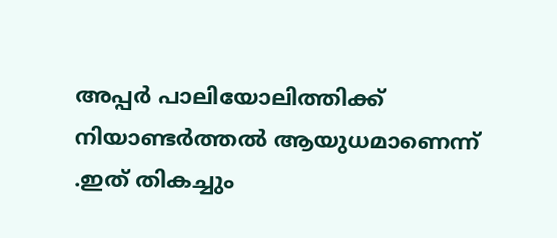അപ്പർ പാലിയോലിത്തിക്ക് നിയാണ്ടർത്തൽ ആയുധമാണെന്ന് .ഇത് തികച്ചും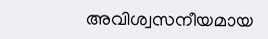അവിശ്വസനീയമായ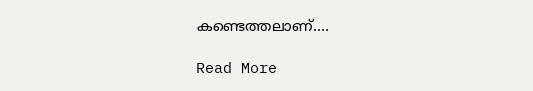കണ്ടെത്തലാണ്.…

Read More